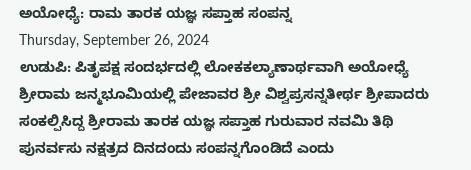ಅಯೋಧ್ಯೆ: ರಾಮ ತಾರಕ ಯಜ್ಞ ಸಪ್ತಾಹ ಸಂಪನ್ನ
Thursday, September 26, 2024
ಉಡುಪಿ: ಪಿತೃಪಕ್ಷ ಸಂದರ್ಭದಲ್ಲಿ ಲೋಕಕಲ್ಯಾಣಾರ್ಥವಾಗಿ ಅಯೋಧ್ಯೆ ಶ್ರೀರಾಮ ಜನ್ಮಭೂಮಿಯಲ್ಲಿ ಪೇಜಾವರ ಶ್ರೀ ವಿಶ್ವಪ್ರಸನ್ನತೀರ್ಥ ಶ್ರೀಪಾದರು ಸಂಕಲ್ಪಿಸಿದ್ದ ಶ್ರೀರಾಮ ತಾರಕ ಯಜ್ಞ ಸಪ್ತಾಹ ಗುರುವಾರ ನವಮಿ ತಿಥಿ ಪುನರ್ವಸು ನಕ್ಷತ್ರದ ದಿನದಂದು ಸಂಪನ್ನಗೊಂಡಿದೆ ಎಂದು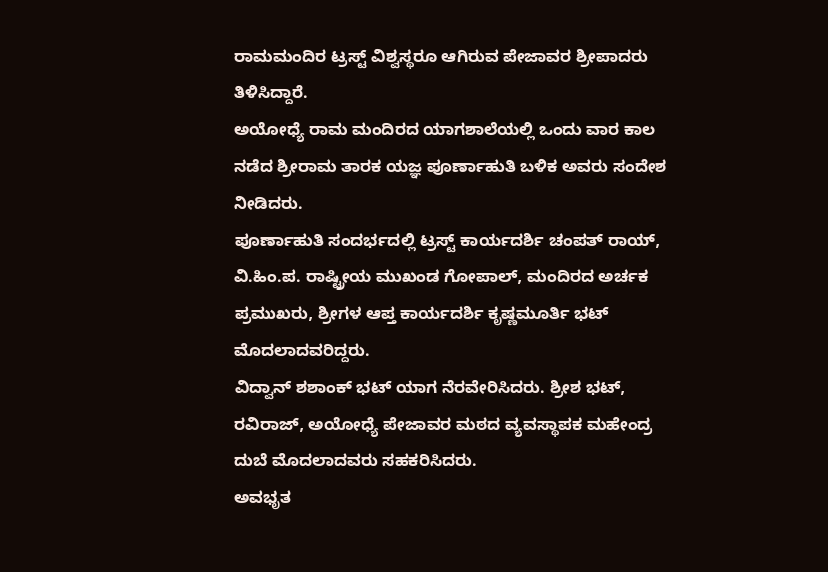ರಾಮಮಂದಿರ ಟ್ರಸ್ಟ್ ವಿಶ್ವಸ್ಥರೂ ಆಗಿರುವ ಪೇಜಾವರ ಶ್ರೀಪಾದರು ತಿಳಿಸಿದ್ದಾರೆ.
ಅಯೋಧ್ಯೆ ರಾಮ ಮಂದಿರದ ಯಾಗಶಾಲೆಯಲ್ಲಿ ಒಂದು ವಾರ ಕಾಲ ನಡೆದ ಶ್ರೀರಾಮ ತಾರಕ ಯಜ್ಞ ಪೂರ್ಣಾಹುತಿ ಬಳಿಕ ಅವರು ಸಂದೇಶ ನೀಡಿದರು.
ಪೂರ್ಣಾಹುತಿ ಸಂದರ್ಭದಲ್ಲಿ ಟ್ರಸ್ಟ್ ಕಾರ್ಯದರ್ಶಿ ಚಂಪತ್ ರಾಯ್, ವಿ.ಹಿಂ.ಪ. ರಾಷ್ಟ್ರೀಯ ಮುಖಂಡ ಗೋಪಾಲ್, ಮಂದಿರದ ಅರ್ಚಕ ಪ್ರಮುಖರು, ಶ್ರೀಗಳ ಆಪ್ತ ಕಾರ್ಯದರ್ಶಿ ಕೃಷ್ಣಮೂರ್ತಿ ಭಟ್ ಮೊದಲಾದವರಿದ್ದರು.
ವಿದ್ವಾನ್ ಶಶಾಂಕ್ ಭಟ್ ಯಾಗ ನೆರವೇರಿಸಿದರು. ಶ್ರೀಶ ಭಟ್, ರವಿರಾಜ್, ಅಯೋಧ್ಯೆ ಪೇಜಾವರ ಮಠದ ವ್ಯವಸ್ಥಾಪಕ ಮಹೇಂದ್ರ ದುಬೆ ಮೊದಲಾದವರು ಸಹಕರಿಸಿದರು.
ಅವಭೃತ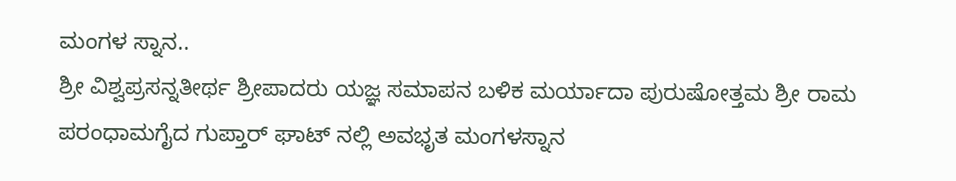ಮಂಗಳ ಸ್ನಾನ..
ಶ್ರೀ ವಿಶ್ವಪ್ರಸನ್ನತೀರ್ಥ ಶ್ರೀಪಾದರು ಯಜ್ಞ ಸಮಾಪನ ಬಳಿಕ ಮರ್ಯಾದಾ ಪುರುಷೋತ್ತಮ ಶ್ರೀ ರಾಮ ಪರಂಧಾಮಗೈದ ಗುಪ್ತಾರ್ ಘಾಟ್ ನಲ್ಲಿ ಅವಭೃತ ಮಂಗಳಸ್ನಾನ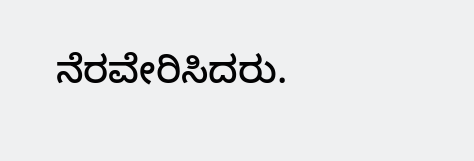ನೆರವೇರಿಸಿದರು.